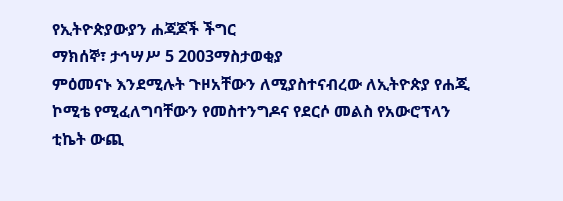የኢትዮጵያውያን ሐጃጆች ችግር
ማክሰኞ፣ ታኅሣሥ 5 2003ማስታወቂያ
ምዕመናኑ እንደሚሉት ጉዞአቸውን ለሚያስተናብረው ለኢትዮጵያ የሐጂ ኮሚቴ የሚፈለግባቸውን የመስተንግዶና የደርሶ መልስ የአውሮፕላን ቲኬት ውጪ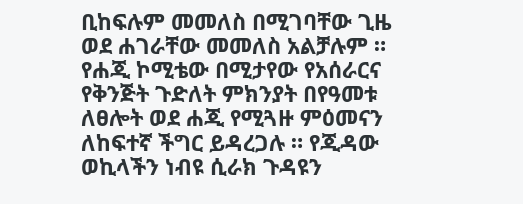ቢከፍሉም መመለስ በሚገባቸው ጊዜ ወደ ሐገራቸው መመለስ አልቻሉም ። የሐጂ ኮሚቴው በሚታየው የአሰራርና የቅንጅት ጉድለት ምክንያት በየዓመቱ ለፀሎት ወደ ሐጂ የሚጓዙ ምዕመናን ለከፍተኛ ችግር ይዳረጋሉ ። የጂዳው ወኪላችን ነብዩ ሲራክ ጉዳዩን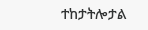ተከታትሎታል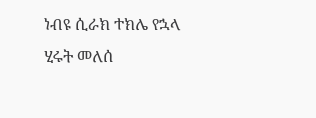ነብዩ ሲራክ ተክሌ የኋላ
ሂሩት መለሰ